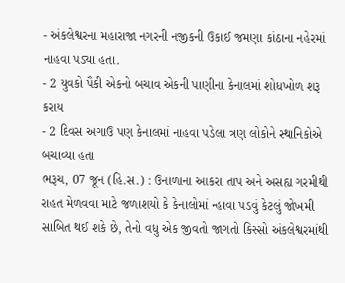- અંકલેશ્વરના મહારાજા નગરની નજીકની ઉકાઈ જમણા કાંઠાના નહેરમાં નાહવા પડ્યા હતા.
- 2 યુવકો પૈકી એકનો બચાવ એકની પાણીના કેનાલમાં શોધખોળ શરૂ કરાય
- 2 દિવસ અગાઉ પણ કેનાલમાં નાહવા પડેલા ત્રણ લોકોને સ્થાનિકોએ બચાવ્યા હતા
ભરૂચ, 07 જૂન (હિ.સ.) : ઉનાળાના આકરા તાપ અને અસહ્ય ગરમીથી રાહત મેળવવા માટે જળાશયો કે કેનાલોમાં ન્હાવા પડવું કેટલું જોખમી સાબિત થઈ શકે છે, તેનો વધુ એક જીવતો જાગતો કિસ્સો અંકલેશ્વરમાંથી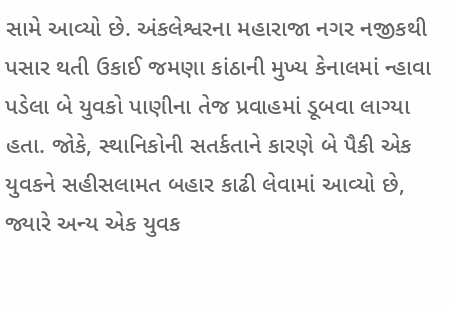સામે આવ્યો છે. અંકલેશ્વરના મહારાજા નગર નજીકથી પસાર થતી ઉકાઈ જમણા કાંઠાની મુખ્ય કેનાલમાં ન્હાવા પડેલા બે યુવકો પાણીના તેજ પ્રવાહમાં ડૂબવા લાગ્યા હતા. જોકે, સ્થાનિકોની સતર્કતાને કારણે બે પૈકી એક યુવકને સહીસલામત બહાર કાઢી લેવામાં આવ્યો છે, જ્યારે અન્ય એક યુવક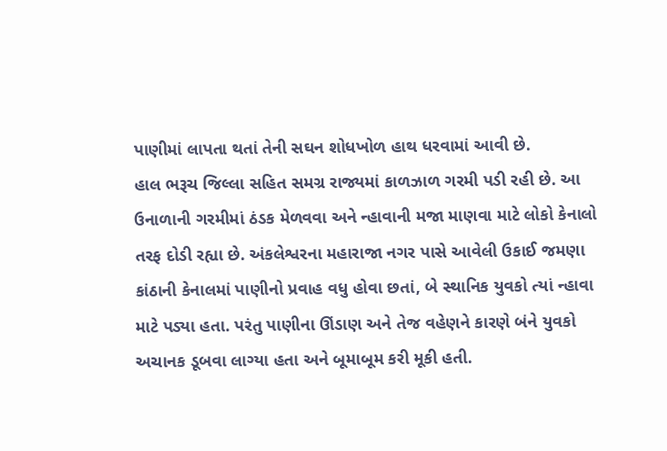પાણીમાં લાપતા થતાં તેની સઘન શોધખોળ હાથ ધરવામાં આવી છે.
હાલ ભરૂચ જિલ્લા સહિત સમગ્ર રાજ્યમાં કાળઝાળ ગરમી પડી રહી છે. આ ઉનાળાની ગરમીમાં ઠંડક મેળવવા અને ન્હાવાની મજા માણવા માટે લોકો કેનાલો તરફ દોડી રહ્યા છે. અંકલેશ્વરના મહારાજા નગર પાસે આવેલી ઉકાઈ જમણા કાંઠાની કેનાલમાં પાણીનો પ્રવાહ વધુ હોવા છતાં, બે સ્થાનિક યુવકો ત્યાં ન્હાવા માટે પડ્યા હતા. પરંતુ પાણીના ઊંડાણ અને તેજ વહેણને કારણે બંને યુવકો અચાનક ડૂબવા લાગ્યા હતા અને બૂમાબૂમ કરી મૂકી હતી.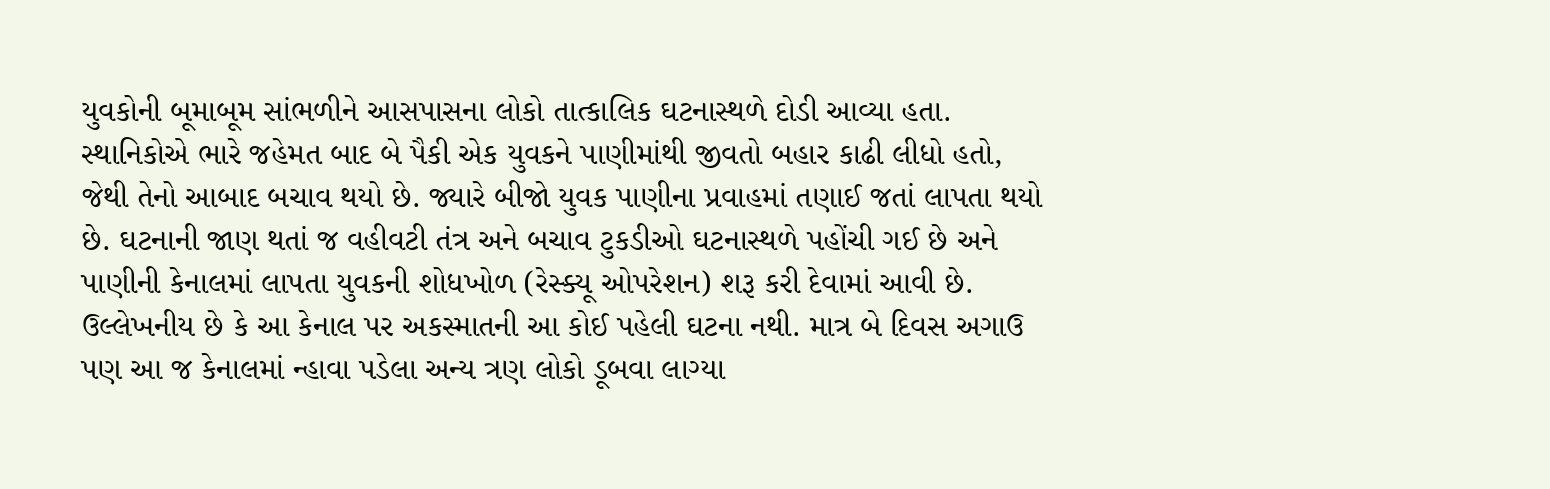યુવકોની બૂમાબૂમ સાંભળીને આસપાસના લોકો તાત્કાલિક ઘટનાસ્થળે દોડી આવ્યા હતા. સ્થાનિકોએ ભારે જહેમત બાદ બે પૈકી એક યુવકને પાણીમાંથી જીવતો બહાર કાઢી લીધો હતો, જેથી તેનો આબાદ બચાવ થયો છે. જ્યારે બીજો યુવક પાણીના પ્રવાહમાં તણાઈ જતાં લાપતા થયો છે. ઘટનાની જાણ થતાં જ વહીવટી તંત્ર અને બચાવ ટુકડીઓ ઘટનાસ્થળે પહોંચી ગઈ છે અને પાણીની કેનાલમાં લાપતા યુવકની શોધખોળ (રેસ્ક્યૂ ઓપરેશન) શરૂ કરી દેવામાં આવી છે.
ઉલ્લેખનીય છે કે આ કેનાલ પર અકસ્માતની આ કોઈ પહેલી ઘટના નથી. માત્ર બે દિવસ અગાઉ પણ આ જ કેનાલમાં ન્હાવા પડેલા અન્ય ત્રણ લોકો ડૂબવા લાગ્યા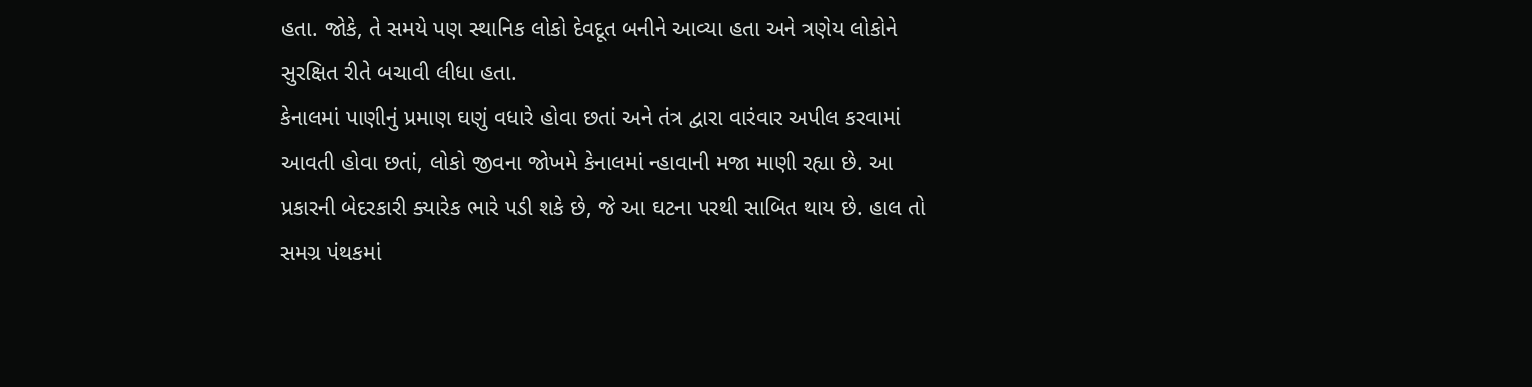હતા. જોકે, તે સમયે પણ સ્થાનિક લોકો દેવદૂત બનીને આવ્યા હતા અને ત્રણેય લોકોને સુરક્ષિત રીતે બચાવી લીધા હતા.
કેનાલમાં પાણીનું પ્રમાણ ઘણું વધારે હોવા છતાં અને તંત્ર દ્વારા વારંવાર અપીલ કરવામાં આવતી હોવા છતાં, લોકો જીવના જોખમે કેનાલમાં ન્હાવાની મજા માણી રહ્યા છે. આ પ્રકારની બેદરકારી ક્યારેક ભારે પડી શકે છે, જે આ ઘટના પરથી સાબિત થાય છે. હાલ તો સમગ્ર પંથકમાં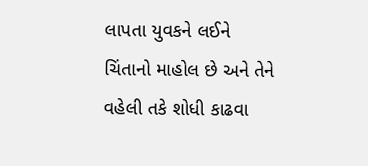લાપતા યુવકને લઈને ચિંતાનો માહોલ છે અને તેને વહેલી તકે શોધી કાઢવા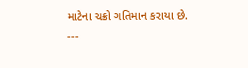માટેના ચક્રો ગતિમાન કરાયા છે.
---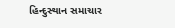હિન્દુસ્થાન સમાચાર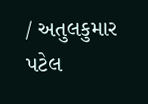/ અતુલકુમાર પટેલ